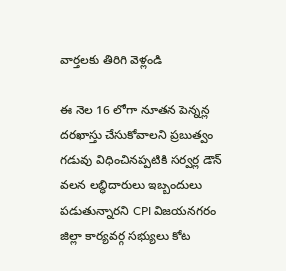వార్తలకు తిరిగి వెళ్లండి

ఈ నెల 16 లోగా నూతన పెన్నన్ల దరఖాస్తు చేసుకోవాలని ప్రబుత్వం గడువు విధించినప్పటికి సర్వర్ల డౌన్ వలన లబ్ధిదారులు ఇబ్బందులు పడుతున్నారని CPI విజయనగరం జిల్లా కార్యవర్గ సభ్యులు కోట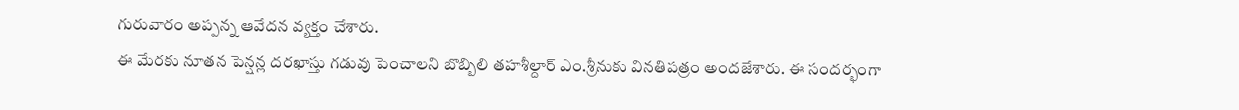గురువారం అప్పన్న ఆవేదన వ్యక్తం చేశారు.
ఈ మేరకు నూతన పెన్షన్ల దరఖాస్తు గడువు పెంచాలని బొబ్బిలి తహశీల్దార్ ఎం.శ్రీనుకు వినతిపత్రం అందజేశారు. ఈ సందర్భంగా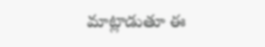మాట్లాడుతూ ఈ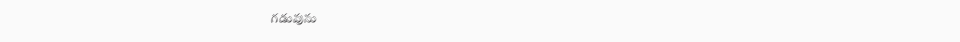గడువును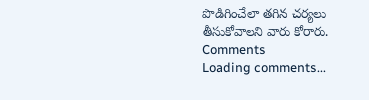పొడిగించేలా తగిన చర్యలు తీసుకోవాలని వారు కోరారు.
Comments
Loading comments...